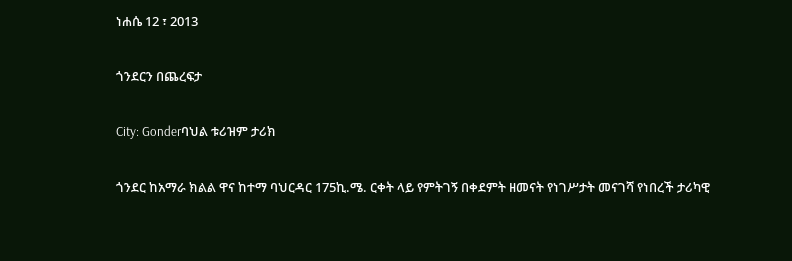ነሐሴ 12 ፣ 2013

ጎንደርን በጨረፍታ

City: Gonderባህል ቱሪዝም ታሪክ

ጎንደር ከአማራ ክልል ዋና ከተማ ባህርዳር 175ኪ.ሜ. ርቀት ላይ የምትገኝ በቀደምት ዘመናት የነገሥታት መናገሻ የነበረች ታሪካዊ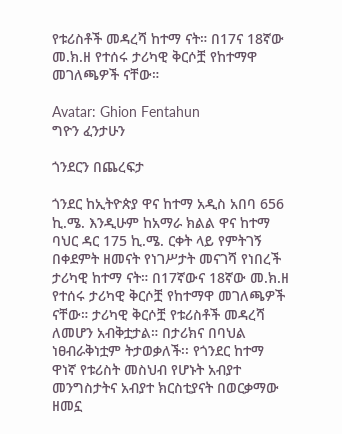የቱሪስቶች መዳረሻ ከተማ ናት። በ17ና 18ኛው መ.ክ.ዘ የተሰሩ ታሪካዊ ቅርሶቿ የከተማዋ መገለጫዎች ናቸው።

Avatar: Ghion Fentahun
ግዮን ፈንታሁን

ጎንደርን በጨረፍታ

ጎንደር ከኢትዮጵያ ዋና ከተማ አዲስ አበባ 656 ኪ.ሜ. እንዲሁም ከአማራ ክልል ዋና ከተማ ባህር ዳር 175 ኪ.ሜ. ርቀት ላይ የምትገኝ በቀደምት ዘመናት የነገሥታት መናገሻ የነበረች ታሪካዊ ከተማ ናት። በ17ኛውና 18ኛው መ.ክ.ዘ የተሰሩ ታሪካዊ ቅርሶቿ የከተማዋ መገለጫዎች ናቸው። ታሪካዊ ቅርሶቿ የቱሪስቶች መዳረሻ ለመሆን አብቅቷታል። በታሪክና በባህል ነፀብራቅነቷም ትታወቃለች፡፡ የጎንደር ከተማ ዋነኛ የቱሪስት መስህብ የሆኑት አብያተ መንግስታትና አብያተ ክርስቲያናት በወርቃማው ዘመኗ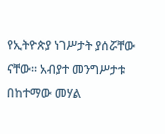የኢትዮጵያ ነገሥታት ያሰሯቸው ናቸው፡፡ አብያተ መንግሥታቱ በከተማው መሃል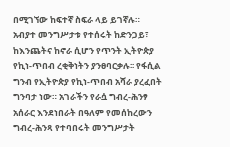በሚገኘው ከፍተኛ ስፍራ ላይ ይገኛሉ። አብያተ መንግሥታቱ የተሰሩት ከድንጋይ፣ ከእንጨትና ከኖራ ሲሆን የጥንት ኢትዮጵያ የኪነ-ጥበብ ረቂቅነትን ያንፀባርቃሉ፡፡ የፋሲል ግንብ የኢትዮጵያ የኪነ-ጥበብ አሻራ ያረፈበት ግንባታ ነው። አገራችን የራሷ ግብረ-ሕንፃ አሰራር እንደነበራት በዓለም የመሰከረውን ግብረ-ሕንጻ የተባበሩት መንግሥታት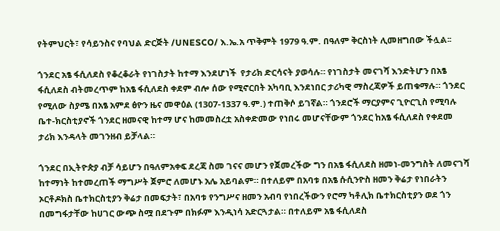የትምህርት፣ የሳይንስና የባህል ድርጅት /UNESCO/ እ.ኤ.አ ጥቅምት 1979 ዓ.ም. በዓለም ቅርስነት ሊመዘግበው ችሏል፡፡

ጎንደር አፄ ፋሲለደስ የቆረቆራት የነገስታት ከተማ እንደሆነች  የታሪክ ድርሳናት ያወሳሉ። የነገስታት መናገሻ እንድትሆን በአፄ ፋሲለደስ ብትመረጥም ከአፄ ፋሲለደስ ቀደም ብሎ ሰው የሚኖርበት አካባቢ እንደነበር ታሪካዊ ማስረጃዎች ይጠቁማሉ። ጎንደር የሚለው ስያሜ በአፄ አምደ ፅዮን ዜና መዋዕል (1307-1337 ዓ.ም.) ተጠቅሶ ይገኛል። ጎንደሮች ማርያምና ጊዮርጊስ የሚባሉ ቤተ-ክርስቲያኖች ጎንደር ዘመናዊ ከተማ ሆና ከመመስረቷ አስቀድመው የነበሩ መሆናቸውም ጎንደር ከአፄ ፋሲለደስ የቀደመ ታሪክ እንዳላት መገንዘብ ይቻላል።

ጎንደር በኢትዮጵያ ብቻ ሳይሆን በዓለምአቀፍ ደረጃ ስመ ገናና መሆን የጀመረችው ግን በአፄ ፋሲለደስ ዘመነ-መንግስት ለመናገሻ ከተማነት ከተመረጠች ማግሥት ጀምሮ ለመሆኑ አሌ አይባልም። በተለይም በአባቱ በአፄ ሱሲንዮስ ዘመን ቅሬታ የነበራትን ኦርቶዶክስ ቤተክርስቲያን ቅሬታ በመፍታት፣ በአባቱ የንግሥና ዘመን አብባ የነበረችውን የሮማ ካቶሊክ ቤተክርስቲያን ወደ ጎን በመግፋታቸው ከሀገር ውጭ ስሟ በደጉም በክፉም እንዲነሳ አድርጓታል። በተለይም አፄ ፋሲለደስ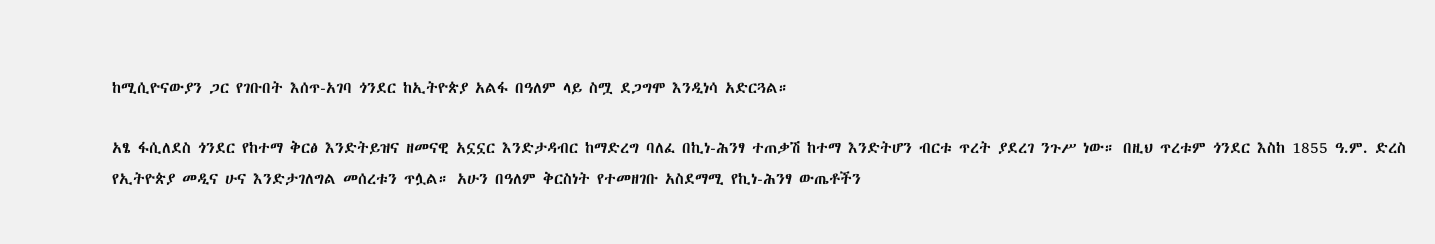ከሚሲዮናውያን ጋር የገቡበት እሰጥ-አገባ ጎንደር ከኢትዮጵያ አልፋ በዓለም ላይ ስሟ ደጋግሞ እንዲነሳ አድርጓል።

አፄ ፋሲለደስ ጎንደር የከተማ ቅርፅ እንድትይዝና ዘመናዊ አኗኗር እንድታዳብር ከማድረግ ባለፈ በኪነ-ሕንፃ ተጠቃሽ ከተማ እንድትሆን ብርቱ ጥረት ያደረገ ንጉሥ ነው። በዚህ ጥረቱም ጎንደር እስከ 1855 ዓ.ም. ድረስ የኢትዮጵያ መዲና ሁና እንድታገለግል መሰረቱን ጥሏል። አሁን በዓለም ቅርስነት የተመዘገቡ አስደማሚ የኪነ-ሕንፃ ውጤቶችን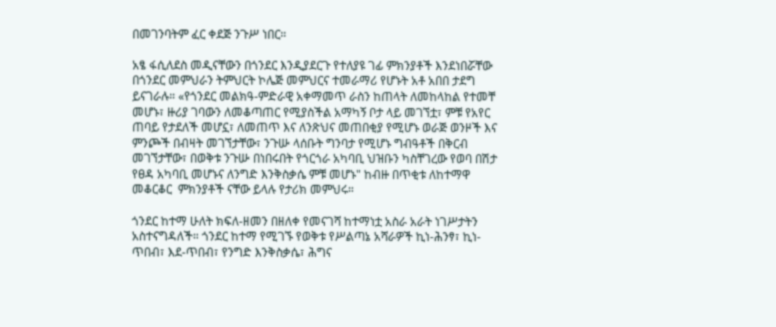በመገንባትም ፈር ቀደጅ ንጉሥ ነበር።

አፄ ፋሲለደስ መዲናቸውን በጎንደር እንዲያደርጉ የተለያዩ ገፊ ምክንያቶች እንደነበሯቸው በጎንደር መምህራን ትምህርት ኮሌጅ መምህርና ተመራማሪ የሆኑት አቶ አበበ ታደግ ይናገራሉ። «የጎንደር መልክዓ-ምድራዊ አቀማመጥ ራስን ከጠላት ለመከላከል የተመቸ መሆኑ፣ ዙሪያ ገባውን ለመቆጣጠር የሚያስችል አማካኝ ቦታ ላይ መገኘቷ፣ ምቹ የአየር ጠባይ የታደለች መሆኗ፣ ለመጠጥ እና ለንጽህና መጠበቂያ የሚሆኑ ወራጅ ወንዞች እና ምንጮች በብዛት መገኘታቸው፣ ንጉሡ ላሰቡት ግንባታ የሚሆኑ ግብዓቶች በቅርብ መገኘታቸው፣ በወቅቱ ንጉሡ በነበሩበት የጎርጎራ አካባቢ ህዝቡን ካስቸገረው የወባ በሽታ የፀዳ አካባቢ መሆኑና ለንግድ እንቅስቃሴ ምቹ መሆኑ" ከብዙ በጥቂቱ ለከተማዋ መቆርቆር  ምክንያቶች ናቸው ይላሉ የታሪክ መምህሩ።

ጎንደር ከተማ ሁለት ክፍለ-ዘመን በዘለቀ የመናገሻ ከተማነቷ አስራ አራት ነገሥታትን አስተናግዳለች። ጎንደር ከተማ የሚገኙ የወቅቱ የሥልጣኔ አሻራዎች ኪነ-ሕንፃ፣ ኪነ-ጥበብ፣ እደ-ጥበብ፣ የንግድ እንቅስቃሴ፣ ሕግና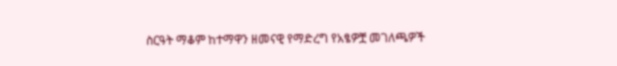ስርዓት ማቆም ከተማዋን ዘመናዊ የማድረግ የአፄዎቿ መገለጫዎች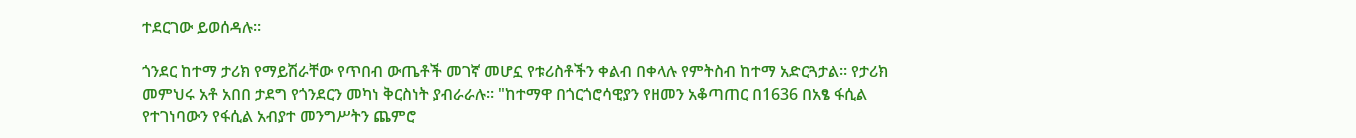ተደርገው ይወሰዳሉ።

ጎንደር ከተማ ታሪክ የማይሽራቸው የጥበብ ውጤቶች መገኛ መሆኗ የቱሪስቶችን ቀልብ በቀላሉ የምትስብ ከተማ አድርጓታል። የታሪክ መምህሩ አቶ አበበ ታደግ የጎንደርን መካነ ቅርስነት ያብራራሉ። "ከተማዋ በጎርጎሮሳዊያን የዘመን አቆጣጠር በ1636 በአፄ ፋሲል የተገነባውን የፋሲል አብያተ መንግሥትን ጨምሮ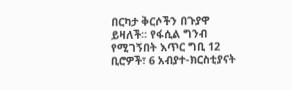በርካታ ቅርሶችን በጉያዋ ይዛለች፡፡ የፋሲል ግንብ የሚገኝበት እጥር ግቢ 12 ቢሮዎች፣ 6 አብያተ-ክርስቲያናት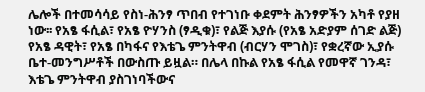ሌሎች በተመሳሳይ የስነ-ሕንፃ ጥበብ የተገነቡ ቀደምት ሕንፃዎችን አካቶ የያዘ ነው፡፡ የአፄ ፋሲል፣ የአፄ ዮሃንስ (ፃዲቁ)፣ የልጅ እያሱ (የአፄ አድያም ሰገድ ልጅ) የአፄ ዳዊት፣ የአፄ በካፋና የእቴጌ ምንትዋብ (ብርሃን ሞገስ)፣ የቋረኛው ኢያሱ ቤተ-መንግሥቶች በውስጡ ይዟል። በሌላ በኩል የአፄ ፋሲል የመዋኛ ገንዳ፣ እቴጌ ምንትዋብ ያስገነባችውና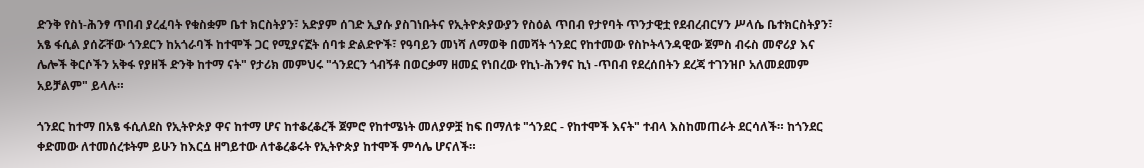ድንቅ የስነ-ሕንፃ ጥበብ ያረፈባት የቁስቋም ቤተ ክርስትያን፣ አድያም ሰገድ ኢያሱ ያስገነቡትና የኢትዮጵያውያን የስዕል ጥበብ የታየባት ጥንታዊቷ የደብረብርሃን ሥላሴ ቤተክርስትያን፣ አፄ ፋሲል ያሰሯቸው ጎንደርን ከአጎራባች ከተሞች ጋር የሚያናኟት ሰባቱ ድልድዮች፣ የዓባይን መነሻ ለማወቅ በመሻት ጎንደር የከተመው የስኮትላንዳዊው ጀምስ ብሩስ መኖሪያ እና ሌሎች ቅርሶችን አቅፋ የያዘች ድንቅ ከተማ ናት" የታሪክ መምህሩ "ጎንደርን ጎብኝቶ በወርቃማ ዘመኗ የነበረው የኪነ-ሕንፃና ኪነ -ጥበብ የደረሰበትን ደረጃ ተገንዝቦ አለመደመም አይቻልም" ይላሉ።

ጎንደር ከተማ በአፄ ፋሲለደስ የኢትዮጵያ ዋና ከተማ ሆና ከተቆረቆረች ጀምሮ የከተሜነት መለያዎቿ ከፍ በማለቱ "ጎንደር - የከተሞች እናት" ተብላ እስከመጠራት ደርሳለች። ከጎንደር ቀድመው ለተመሰረቱትም ይሁን ከእርሷ ዘግይተው ለተቆረቆሩት የኢትዮጵያ ከተሞች ምሳሌ ሆናለች።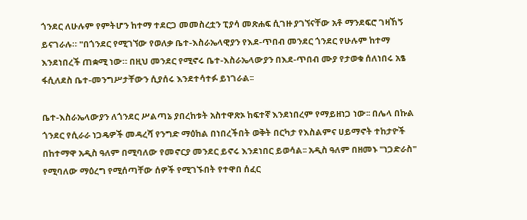ጎንደር ለሁሉም የምትሆን ከተማ ተደርጋ መመስረቷን ፒያሳ መጽሐፍ ሲገዙ ያገኘናቸው አቶ ማንደፍሮ ገዛኸኝ ይናገራሉ። "በጎንደር የሚገኘው የወለቃ ቤተ-እስራኤላዊያን የእደ-ጥበብ መንደር ጎንደር የሁሉም ከተማ እንደነበረች ጠቋሚ ነው። በዚህ መንደር የሚኖሩ ቤተ-እስራኤላውያን በእደ-ጥበብ ሙያ የታወቁ ሰለነበሩ አፄ ፋሲለደስ ቤተ-መንግሥታቸውን ሲያሰሩ እንደተሳተፉ ይነገራል፡፡

ቤተ-እስራኤላውያን ለጎንደር ሥልጣኔ ያበረከቱት አስተዋጽኦ ከፍተኛ እንደነበረም የማይዘነጋ ነው፡፡ በሌላ በኩል ጎንደር የሲራራ ነጋዴዎች መዳረሻ የንግድ ማዕከል በነበረችበት ወቅት በርካታ የእስልምና ሀይማኖት ተከታዮች በከተማዋ አዲስ ዓለም በሚባለው የመኖርያ መንደር ይኖሩ እንደነበር ይወሳል፡፡ አዲስ ዓለም በዘመኑ "ነጋድራስ" የሚባለው ማዕረግ የሚሰጣቸው ሰዎች የሚገኙበት የተዋበ ሰፈር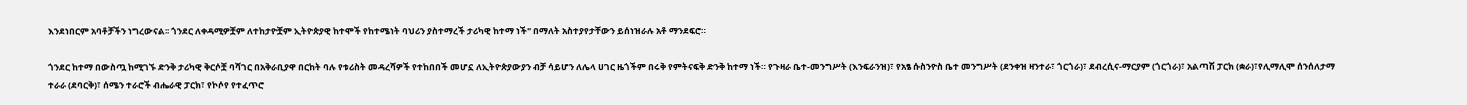እንደነበርም አባቶቻችን ነግረውናል፡፡ ጎንደር ለቀዳሚዎቿም ለተከታዮቿም ኢትዮጵያዊ ከተሞች የከተሜነት ባህሪን ያስተማረች ታሪካዊ ከተማ ነች" በማለት አስተያየታቸውን ይሰነዝራሉ አቶ ማንደፍሮ።

ጎንደር ከተማ በውስጧ ከሚገኙ ድንቅ ታሪካዊ ቅርሶቿ ባሻገር በአቅራቢያዋ በርከት ባሉ የቱሪስት መዳረሻዎች የተከበበች መሆኗ ለኢትዮጵያውያን ብቻ ሳይሆን ለሌላ ሀገር ዜጎችም በሩቅ የምትናፍቅ ድንቅ ከተማ ነች። የጉዛራ ቤተ-መንግሥት (እንፍራንዝ)፣ የአፄ ሱስንዮስ ቤተ መንግሥት (ደንቀዝ ዛንተራ፣ ጎርጎራ)፣ ደብረሲና-ማርያም (ጎርጎራ)፣ አልጣሽ ፓርክ (ቋራ)፣የሊማሊሞ ሰንሰለታማ ተራራ (ደባርቅ)፣ ሰሜን ተራሮች ብሔራዊ ፓርክ፣ የኮሶየ የተፈጥሮ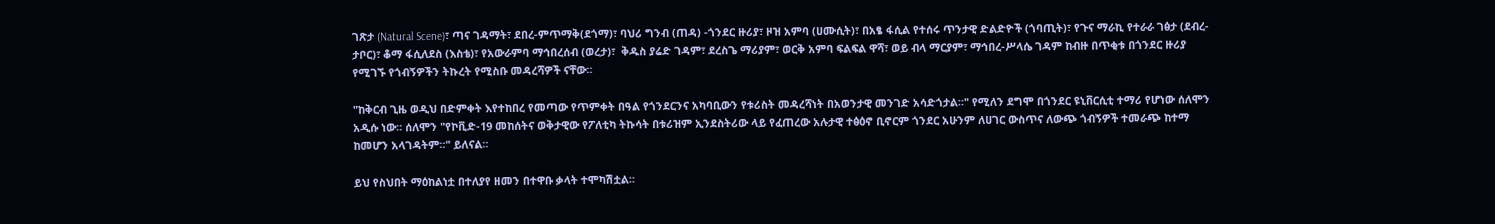ገጽታ (Natural Scene)፣ ጣና ገዳማት፣ ደበረ-ምጥማቅ(ደጎማ)፣ ባህሪ ግንብ (ጠዳ) -ጎንደር ዙሪያ፣ ዞዝ አምባ (ሀሙሲት)፣ በአፄ ፋሲል የተሰሩ ጥንታዊ ድልድዮች (ጎባጢት)፣ የጉና ማራኪ የተራራ ገፅታ (ደብረ-ታቦር)፣ ቆማ ፋሲለደስ (እስቴ)፣ የአውራምባ ማኅበረሰብ (ወረታ)፣  ቅዱስ ያሬድ ገዳም፣ ደረስጌ ማሪያም፣ ወርቅ አምባ ፍልፍል ዋሻ፣ ወይ ብላ ማርያም፣ ማኅበረ-ሥላሴ ገዳም ከብዙ በጥቂቱ በጎንደር ዙሪያ የሚገኙ የጎብኝዎችን ትኩረት የሚስቡ መዳረሻዎች ናቸው።

"ከቅርብ ጊዜ ወዲህ በድምቀት እየተከበረ የመጣው የጥምቀት በዓል የጎንደርንና አካባቢውን የቱሪስት መዳረሻነት በአወንታዊ መንገድ አሳድጎታል።" የሚለን ደግሞ በጎንደር ዩኒቨርሲቲ ተማሪ የሆነው ሰለሞን አዲሱ ነው። ሰለሞን "የኮቪድ-19 መከሰትና ወቅታዊው የፖለቲካ ትኩሳት በቱሪዝም ኢንደስትሪው ላይ የፈጠረው አሉታዊ ተፅዕኖ ቢኖርም ጎንደር አሁንም ለሀገር ውስጥና ለውጭ ጎብኝዎች ተመራጭ ከተማ ከመሆን አላገዳትም።" ይለናል።

ይህ የስህበት ማዕከልነቷ በተለያየ ዘመን በተዋቡ ቃላት ተሞካሽቷል።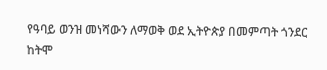የዓባይ ወንዝ መነሻውን ለማወቅ ወደ ኢትዮጵያ በመምጣት ጎንደር ከትሞ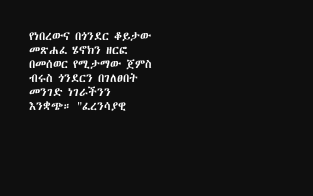የነበረውና በጎንደር ቆይታው መጽሐፈ ሄኖክን ዘርፎ በመሰወር የሚታማው ጀምስ ብሩስ ጎንደርን በገለፀበት መንገድ ነገራችንን እንቋጭ። "ፈረንሳያዊ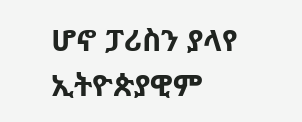ሆኖ ፓሪስን ያላየ ኢትዮጵያዊም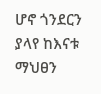ሆኖ ጎንደርን ያላየ ከእናቱ ማህፀን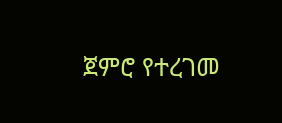ጀምሮ የተረገመ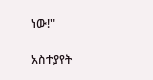ነው!"

አስተያየት